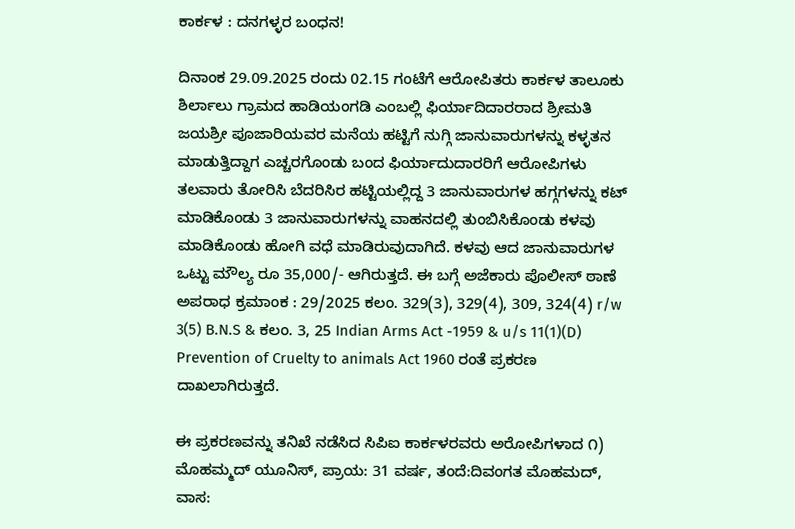ಕಾರ್ಕಳ : ದನಗಳ್ಳರ ಬಂಧನ!

ದಿನಾಂಕ 29.09.2025 ರಂದು 02.15 ಗಂಟೆಗೆ ಆರೋಪಿತರು ಕಾರ್ಕಳ ತಾಲೂಕು ಶಿರ್ಲಾಲು ಗ್ರಾಮದ ಹಾಡಿಯಂಗಡಿ ಎಂಬಲ್ಲಿ ಫಿರ್ಯಾದಿದಾರರಾದ ಶ್ರೀಮತಿ ಜಯಶ್ರೀ ಪೂಜಾರಿಯವರ ಮನೆಯ ಹಟ್ಟಿಗೆ ನುಗ್ಗಿ ಜಾನುವಾರುಗಳನ್ನು ಕಳ್ಳತನ ಮಾಡುತ್ತಿದ್ದಾಗ ಎಚ್ಚರಗೊಂಡು ಬಂದ ಫಿರ್ಯಾದುದಾರರಿಗೆ ಆರೋಪಿಗಳು ತಲವಾರು ತೋರಿಸಿ ಬೆದರಿಸಿರ ಹಟ್ಟಿಯಲ್ಲಿದ್ದ 3 ಜಾನುವಾರುಗಳ ಹಗ್ಗಗಳನ್ನು ಕಟ್ ಮಾಡಿಕೊಂಡು 3 ಜಾನುವಾರುಗಳನ್ನು ವಾಹನದಲ್ಲಿ ತುಂಬಿಸಿಕೊಂಡು ಕಳವು ಮಾಡಿಕೊಂಡು ಹೋಗಿ ವಧೆ ಮಾಡಿರುವುದಾಗಿದೆ. ಕಳವು ಆದ ಜಾನುವಾರುಗಳ ಒಟ್ಟು ಮೌಲ್ಯ ರೂ 35,000/- ಆಗಿರುತ್ತದೆ. ಈ ಬಗ್ಗೆ ಅಜೆಕಾರು ಪೊಲೀಸ್ ಠಾಣೆ ಅಪರಾಧ ಕ್ರಮಾಂಕ : 29/2025 ಕಲಂ. 329(3), 329(4), 309, 324(4) r/w 3(5) B.N.S & ಕಲಂ. 3, 25 Indian Arms Act -1959 & u/s 11(1)(D) Prevention of Cruelty to animals Act 1960 ರಂತೆ ಪ್ರಕರಣ ದಾಖಲಾಗಿರುತ್ತದೆ.

ಈ ಪ್ರಕರಣವನ್ನು ತನಿಖೆ ನಡೆಸಿದ ಸಿಪಿಐ ಕಾರ್ಕಳರವರು ಅರೋಪಿಗಳಾದ ೧) ಮೊಹಮ್ಮದ್ ಯೂನಿಸ್, ಪ್ರಾಯ: 31 ವರ್ಷ, ತಂದೆ:ದಿವಂಗತ ಮೊಹಮದ್, ವಾಸ: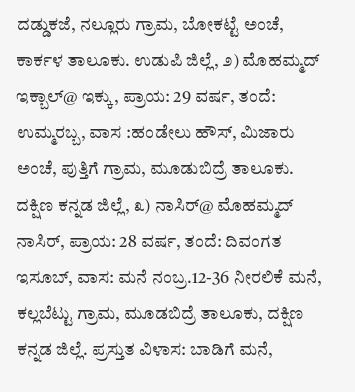ದಡ್ಡುಕಜೆ, ನಲ್ಲೂರು ಗ್ರಾಮ, ಬೋಕಟ್ಟೆ ಅಂಚೆ, ಕಾರ್ಕಳ ತಾಲೂಕು. ಉಡುಪಿ ಜಿಲ್ಲೆ, ೨) ಮೊಹಮ್ಮದ್ ಇಕ್ಬಾಲ್@ ಇಕ್ಕು, ಪ್ರಾಯ: 29 ವರ್ಷ, ತಂದೆ: ಉಮ್ಮರಬ್ಬ, ವಾಸ :ಹಂಡೇಲು ಹೌಸ್, ಮಿಜಾರು ಅಂಚೆ, ಪುತ್ತಿಗೆ ಗ್ರಾಮ, ಮೂಡುಬಿದ್ರೆ ತಾಲೂಕು. ದಕ್ಷಿಣ ಕನ್ನಡ ಜಿಲ್ಲೆ, ೩) ನಾಸಿರ್@ ಮೊಹಮ್ಮದ್ ನಾಸಿರ್, ಪ್ರಾಯ: 28 ವರ್ಷ, ತಂದೆ: ದಿವಂಗತ ಇಸೂಬ್, ವಾಸ: ಮನೆ ನಂಬ್ರ.12-36 ನೀರಲಿಕೆ ಮನೆ, ಕಲ್ಲಬೆಟ್ಟು ಗ್ರಾಮ, ಮೂಡಬಿದ್ರೆ ತಾಲೂಕು, ದಕ್ಷಿಣ ಕನ್ನಡ ಜಿಲ್ಲೆ. ಪ್ರಸ್ತುತ ವಿಳಾಸ: ಬಾಡಿಗೆ ಮನೆ,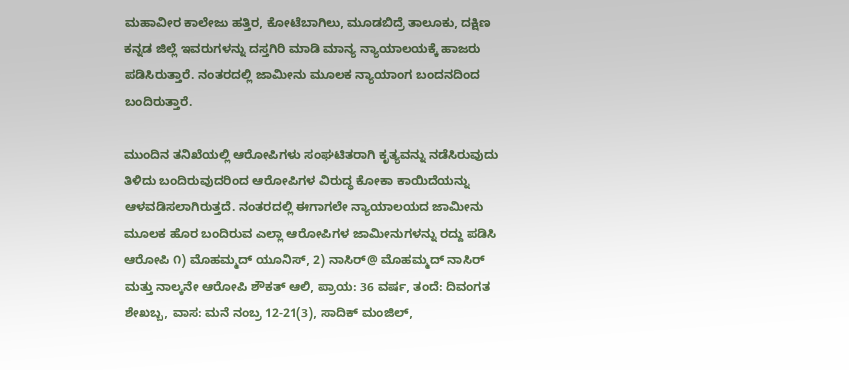ಮಹಾವೀರ ಕಾಲೇಜು ಹತ್ತಿರ, ಕೋಟೆಬಾಗಿಲು, ಮೂಡಬಿದ್ರೆ ತಾಲೂಕು, ದಕ್ಷಿಣ ಕನ್ನಡ ಜಿಲ್ಲೆ ಇವರುಗಳನ್ನು ದಸ್ತಗಿರಿ ಮಾಡಿ ಮಾನ್ಯ ನ್ಯಾಯಾಲಯಕ್ಕೆ ಹಾಜರು ಪಡಿಸಿರುತ್ತಾರೆ. ನಂತರದಲ್ಲಿ ಜಾಮೀನು ಮೂಲಕ ನ್ಯಾಯಾಂಗ ಬಂದನದಿಂದ ಬಂದಿರುತ್ತಾರೆ.

ಮುಂದಿನ ತನಿಖೆಯಲ್ಲಿ ಆರೋಪಿಗಳು ಸಂಘಟಿತರಾಗಿ ಕೃತ್ಯವನ್ನು ನಡೆಸಿರುವುದು ತಿಳಿದು ಬಂದಿರುವುದರಿಂದ ಆರೋಪಿಗಳ ವಿರುದ್ಧ ಕೋಕಾ ಕಾಯಿದೆಯನ್ನು ಆಳವಡಿಸಲಾಗಿರುತ್ತದೆ. ನಂತರದಲ್ಲಿ ಈಗಾಗಲೇ ನ್ಯಾಯಾಲಯದ ಜಾಮೀನು ಮೂಲಕ ಹೊರ ಬಂದಿರುವ ಎಲ್ಲಾ ಆರೋಪಿಗಳ ಜಾಮೀನುಗಳನ್ನು ರದ್ದು ಪಡಿಸಿ ಆರೋಪಿ ೧) ಮೊಹಮ್ಮದ್ ಯೂನಿಸ್, 2) ನಾಸಿರ್@ ಮೊಹಮ್ಮದ್ ನಾಸಿರ್ ಮತ್ತು ನಾಲ್ಕನೇ ಆರೋಪಿ ಶೌಕತ್ ಆಲಿ, ಪ್ರಾಯ: 36 ವರ್ಷ, ತಂದೆ: ದಿವಂಗತ ಶೇಖಬ್ಬ, ವಾಸ: ಮನೆ ನಂಬ್ರ 12-21(3), ಸಾದಿಕ್ ಮಂಜಿಲ್,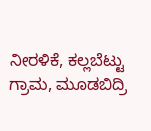ನೀರಳಿಕೆ, ಕಲ್ಲಬೆಟ್ಟು ಗ್ರಾಮ, ಮೂಡಬಿದ್ರಿ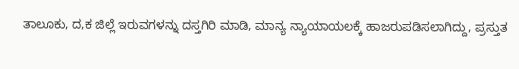ತಾಲೂಕು, ದ,ಕ ಜಿಲ್ಲೆ ಇರುವಗಳನ್ನು ದಸ್ತಗಿರಿ ಮಾಡಿ, ಮಾನ್ಯ ನ್ಯಾಯಾಯಲಕ್ಕೆ ಹಾಜರುಪಡಿಸಲಾಗಿದ್ದು, ಪ್ರಸ್ತುತ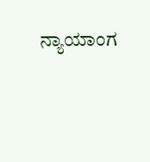ನ್ಯಾಯಾಂಗ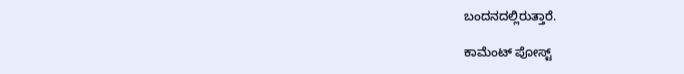ಬಂದನದಲ್ಲಿರುತ್ತಾರೆ.

ಕಾಮೆಂಟ್‌‌ ಪೋಸ್ಟ್‌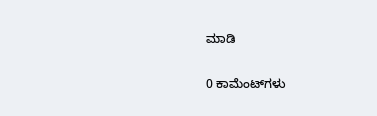ಮಾಡಿ

0 ಕಾಮೆಂಟ್‌ಗಳು